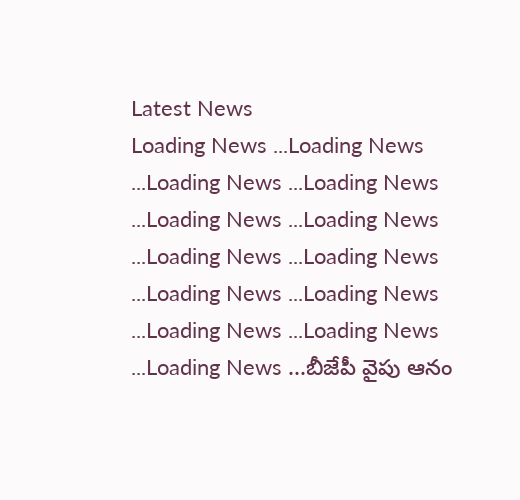Latest News
Loading News ...Loading News ...Loading News ...Loading News ...Loading News ...Loading News ...Loading News ...Loading News ...Loading News ...Loading News ...Loading News ...Loading News ...Loading News ...బీజేపీ వైపు ఆనం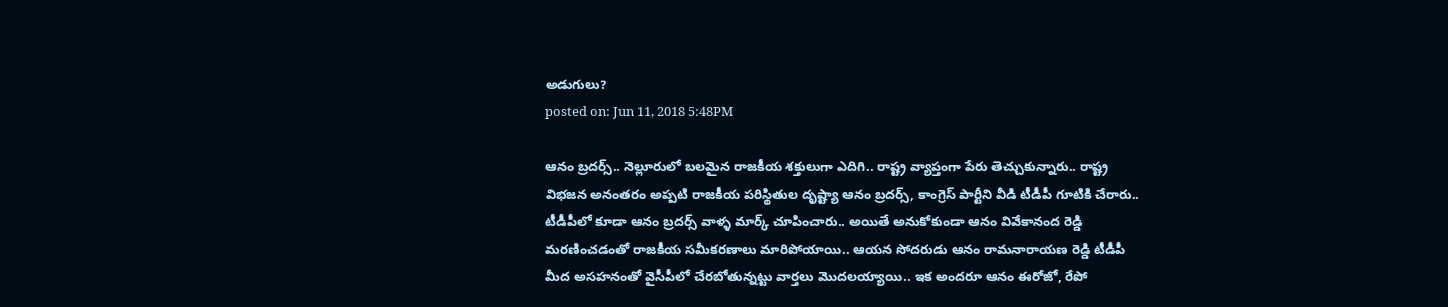అడుగులు?
posted on: Jun 11, 2018 5:48PM

ఆనం బ్రదర్స్.. నెల్లూరులో బలమైన రాజకీయ శక్తులుగా ఎదిగి.. రాష్ట్ర వ్యాప్తంగా పేరు తెచ్చుకున్నారు.. రాష్ట్ర విభజన అనంతరం అప్పటి రాజకీయ పరిస్థితుల దృష్ట్యా ఆనం బ్రదర్స్, కాంగ్రెస్ పార్టీని వీడి టీడీపీ గూటికి చేరారు.. టీడీపీలో కూడా ఆనం బ్రదర్స్ వాళ్ళ మార్క్ చూపించారు.. అయితే అనుకోకుండా ఆనం వివేకానంద రెడ్డి మరణించడంతో రాజకీయ సమీకరణాలు మారిపోయాయి.. ఆయన సోదరుడు ఆనం రామనారాయణ రెడ్డి టీడీపీ మీద అసహనంతో వైసీపీలో చేరబోతున్నట్టు వార్తలు మొదలయ్యాయి.. ఇక అందరూ ఆనం ఈరోజో, రేపో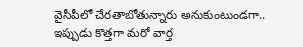వైసీపీలో చేరతాబోతున్నారు అనుకుంటుండగా.. ఇప్పుడు కొత్తగా మరో వార్త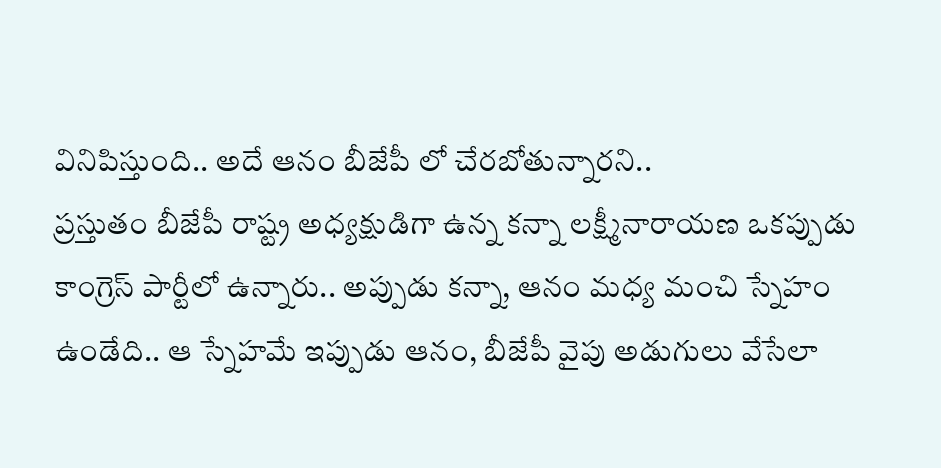వినిపిస్తుంది.. అదే ఆనం బీజేపీ లో చేరబోతున్నారని..
ప్రస్తుతం బీజేపీ రాష్ట్ర అధ్యక్షుడిగా ఉన్న కన్నా లక్ష్మీనారాయణ ఒకప్పుడు కాంగ్రెస్ పార్టీలో ఉన్నారు.. అప్పుడు కన్నా, ఆనం మధ్య మంచి స్నేహం ఉండేది.. ఆ స్నేహమే ఇప్పుడు ఆనం, బీజేపీ వైపు అడుగులు వేసేలా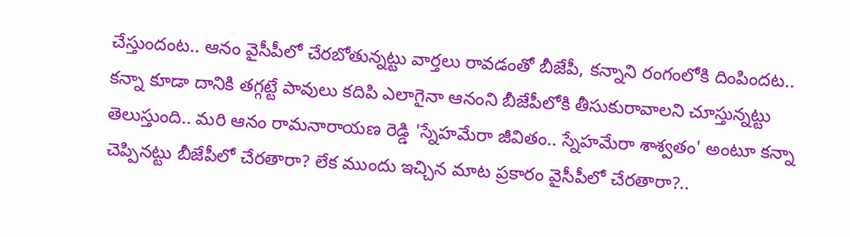చేస్తుందంట.. ఆనం వైసీపీలో చేరబోతున్నట్టు వార్తలు రావడంతో బీజేపీ, కన్నాని రంగంలోకి దింపిందట.. కన్నా కూడా దానికి తగ్గట్టే పావులు కదిపి ఎలాగైనా ఆనంని బీజేపీలోకి తీసుకురావాలని చూస్తున్నట్టు తెలుస్తుంది.. మరి ఆనం రామనారాయణ రెడ్డి 'స్నేహమేరా జీవితం.. స్నేహమేరా శాశ్వతం' అంటూ కన్నా చెప్పినట్టు బీజేపీలో చేరతారా? లేక ముందు ఇచ్చిన మాట ప్రకారం వైసీపీలో చేరతారా?..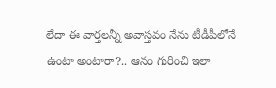లేదా ఈ వార్తలన్నీ అవాస్తవం నేను టీడీపీలోనే ఉంటా అంటారా?.. ఆనం గురించి ఇలా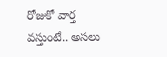రోజుకో వార్త వస్తుంటే.. అసలు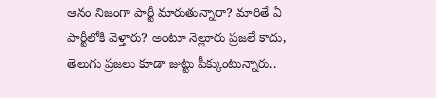ఆనం నిజంగా పార్టీ మారుతున్నారా? మారితే ఏ పార్టీలోకి వెళ్తారు? అంటూ నెల్లూరు ప్రజలే కాదు, తెలుగు ప్రజలు కూడా జుట్టు పీక్కుంటున్నారు..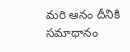మరి ఆనం దీనికి సమాధానం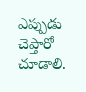ఎప్పుడు చెప్తారో చూడాలి.